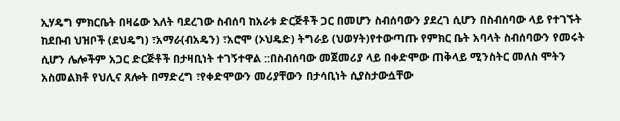ኢሃዴግ ምክርቤት በዛሬው እለት ባደረገው ስብሰባ ከአራቱ ድርጅቶች ጋር በመሆን ስብሰባውን ያደረገ ሲሆን በስብሰባው ላይ የተገኙት ከደቡብ ህዝቦች (ደህዴግ) ፣አማራ(ብአዴን) ፣አሮሞ (ኦህዴድ) ትግራይ (ህወሃት)የተውጣጡ የምክር ቤት አባላት ስብሰባውን የመሩት ሲሆን ሌሎችም አጋር ድርጅቶች በታዛቢነት ተገኝተዋል ::በስብሰባው መጀመሪያ ላይ በቀድሞው ጠቅላይ ሚንስትር መለስ ሞትን አስመልክቶ የህሊና ጸሎት በማድረግ ፣የቀድሞውን መሪያቸውን በታሳቢነት ሲያስታውሷቸው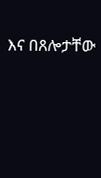እና በጸሎታቸው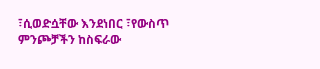፣ሲወድሷቸው እንደነበር ፣የውስጥ ምንጮቻችን ከስፍራው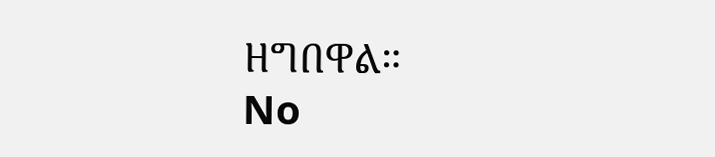ዘግበዋል።
No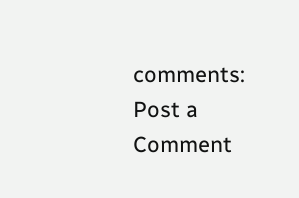comments:
Post a Comment